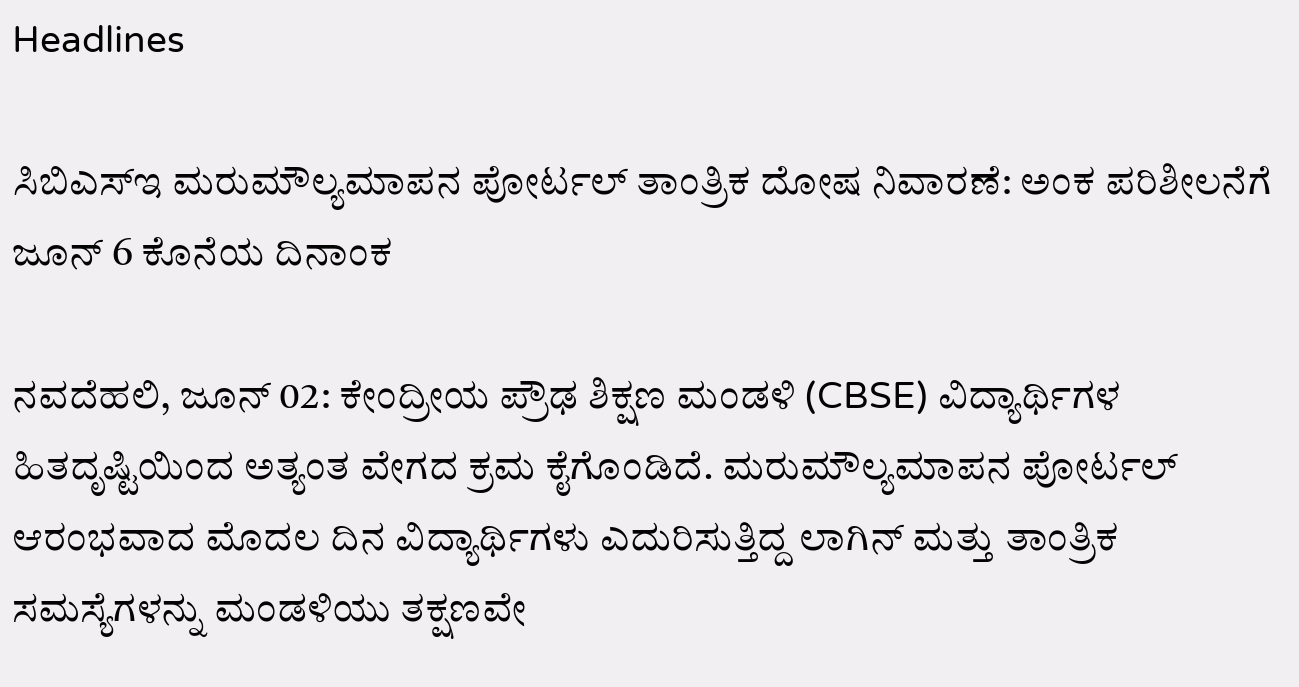Headlines

ಸಿಬಿಎಸ್ಇ ಮರುಮೌಲ್ಯಮಾಪನ ಪೋರ್ಟಲ್ ತಾಂತ್ರಿಕ ದೋಷ ನಿವಾರಣೆ: ಅಂಕ ಪರಿಶೀಲನೆಗೆ ಜೂನ್ 6 ಕೊನೆಯ ದಿನಾಂಕ

ನವದೆಹಲಿ, ಜೂನ್ 02: ಕೇಂದ್ರೀಯ ಪ್ರೌಢ ಶಿಕ್ಷಣ ಮಂಡಳಿ (CBSE) ವಿದ್ಯಾರ್ಥಿಗಳ ಹಿತದೃಷ್ಟಿಯಿಂದ ಅತ್ಯಂತ ವೇಗದ ಕ್ರಮ ಕೈಗೊಂಡಿದೆ. ಮರುಮೌಲ್ಯಮಾಪನ ಪೋರ್ಟಲ್ ಆರಂಭವಾದ ಮೊದಲ ದಿನ ವಿದ್ಯಾರ್ಥಿಗಳು ಎದುರಿಸುತ್ತಿದ್ದ ಲಾಗಿನ್ ಮತ್ತು ತಾಂತ್ರಿಕ ಸಮಸ್ಯೆಗಳನ್ನು ಮಂಡಳಿಯು ತಕ್ಷಣವೇ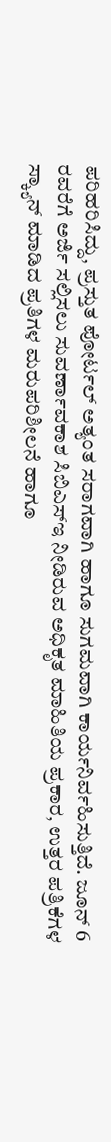ಪರಿಹರಿಸಿದ್ದು, ಪ್ರಸ್ತುತ ಪೋರ್ಟಲ್ ಅತ್ಯಂತ ಸರಾಗವಾಗಿ ಹಾಗೂ ಸುಗಮವಾಗಿ ಕಾರ್ಯನಿರ್ವಹಿಸುತ್ತಿದೆ. ಜೂನ್ 6 ರವರೆಗೆ ಅರ್ಜಿ ಸಲ್ಲಿಸಲು ಸುವರ್ಣಾವಕಾಶ ಸಿಬಿಎಸ್‌ಇ ನೀಡಿರುವ ಅಧಿಕೃತ ಮಾಹಿತಿಯ ಪ್ರಕಾರ, ಉತ್ತರ ಪತ್ರಿಕೆಗಳ ಸ್ಕ್ಯಾನ್ ಮಾಡಿದ ಪ್ರತಿಗಳ ಮರುಪರಿಶೀಲನೆ ಹಾಗೂ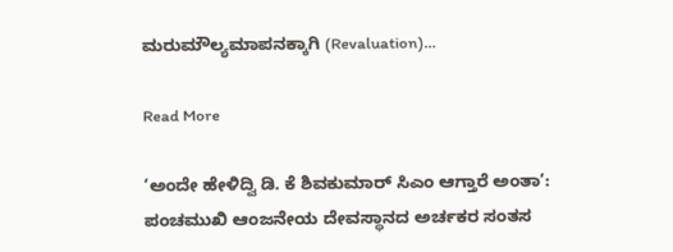ಮರುಮೌಲ್ಯಮಾಪನಕ್ಕಾಗಿ (Revaluation)…

Read More

‘ಅಂದೇ ಹೇಳಿದ್ವಿ ಡಿ. ಕೆ ಶಿವಕುಮಾರ್ ಸಿಎಂ ಆಗ್ತಾರೆ ಅಂತಾ’: ಪಂಚಮುಖಿ ಆಂಜನೇಯ ದೇವಸ್ಥಾನದ ಅರ್ಚಕರ ಸಂತಸ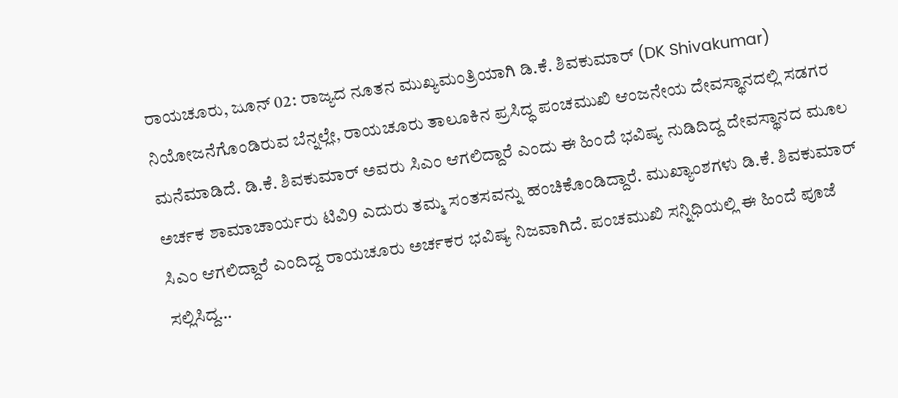ರಾಯಚೂರು, ಜೂನ್ 02: ರಾಜ್ಯದ ನೂತನ ಮುಖ್ಯಮಂತ್ರಿಯಾಗಿ ಡಿ.ಕೆ. ಶಿವಕುಮಾರ್ (DK Shivakumar) ನಿಯೋಜನೆಗೊಂಡಿರುವ ಬೆನ್ನಲ್ಲೇ, ರಾಯಚೂರು ತಾಲೂಕಿನ ಪ್ರಸಿದ್ಧ ಪಂಚಮುಖಿ ಆಂಜನೇಯ ದೇವಸ್ಥಾನದಲ್ಲಿ ಸಡಗರ ಮನೆಮಾಡಿದೆ. ಡಿ.ಕೆ. ಶಿವಕುಮಾರ್ ಅವರು ಸಿಎಂ ಆಗಲಿದ್ದಾರೆ ಎಂದು ಈ ಹಿಂದೆ ಭವಿಷ್ಯ ನುಡಿದಿದ್ದ ದೇವಸ್ಥಾನದ ಮೂಲ ಅರ್ಚಕ ಶಾಮಾಚಾರ್ಯರು ಟಿವಿ9 ಎದುರು ತಮ್ಮ ಸಂತಸವನ್ನು ಹಂಚಿಕೊಂಡಿದ್ದಾರೆ. ಮುಖ್ಯಾಂಶಗಳು ಡಿ.ಕೆ. ಶಿವಕುಮಾರ್ ಸಿಎಂ ಆಗಲಿದ್ದಾರೆ ಎಂದಿದ್ದ ರಾಯಚೂರು ಅರ್ಚಕರ ಭವಿಷ್ಯ ನಿಜವಾಗಿದೆ. ಪಂಚಮುಖಿ ಸನ್ನಿಧಿಯಲ್ಲಿ ಈ ಹಿಂದೆ ಪೂಜೆ ಸಲ್ಲಿಸಿದ್ದ…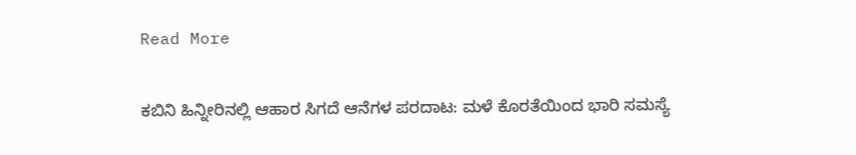Read More

ಕಬಿನಿ ಹಿನ್ನೀರಿನಲ್ಲಿ ಆಹಾರ ಸಿಗದೆ ಆನೆಗಳ ಪರದಾಟ: ಮಳೆ ಕೊರತೆಯಿಂದ ಭಾರಿ ಸಮಸ್ಯೆ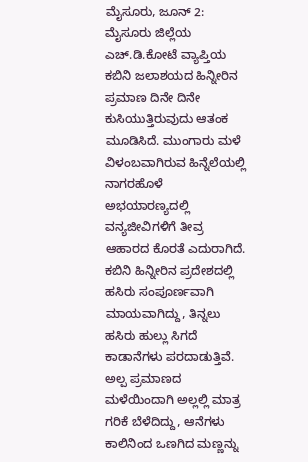ಮೈಸೂರು, ಜೂನ್ 2: ಮೈಸೂರು ಜಿಲ್ಲೆಯ ಎಚ್.ಡಿ.ಕೋಟೆ ವ್ಯಾಪ್ತಿಯ ಕಬಿನಿ ಜಲಾಶಯದ ಹಿನ್ನೀರಿನ ಪ್ರಮಾಣ ದಿನೇ ದಿನೇ ಕುಸಿಯುತ್ತಿರುವುದು ಆತಂಕ ಮೂಡಿಸಿದೆ. ಮುಂಗಾರು ಮಳೆ ವಿಳಂಬವಾಗಿರುವ ಹಿನ್ನೆಲೆಯಲ್ಲಿ ನಾಗರಹೊಳೆ ಅಭಯಾರಣ್ಯದಲ್ಲಿ ವನ್ಯಜೀವಿಗಳಿಗೆ ತೀವ್ರ ಆಹಾರದ ಕೊರತೆ ಎದುರಾಗಿದೆ. ಕಬಿನಿ ಹಿನ್ನೀರಿನ ಪ್ರದೇಶದಲ್ಲಿ ಹಸಿರು ಸಂಪೂರ್ಣವಾಗಿ ಮಾಯವಾಗಿದ್ದು, ತಿನ್ನಲು ಹಸಿರು ಹುಲ್ಲು ಸಿಗದೆ ಕಾಡಾನೆಗಳು ಪರದಾಡುತ್ತಿವೆ. ಅಲ್ಪ ಪ್ರಮಾಣದ ಮಳೆಯಿಂದಾಗಿ ಅಲ್ಲಲ್ಲಿ ಮಾತ್ರ ಗರಿಕೆ ಬೆಳೆದಿದ್ದು, ಆನೆಗಳು ಕಾಲಿನಿಂದ ಒಣಗಿದ ಮಣ್ಣನ್ನು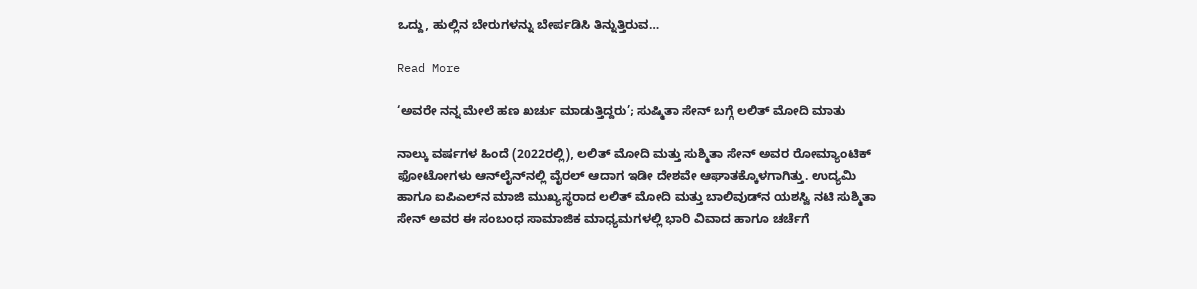ಒದ್ದು, ಹುಲ್ಲಿನ ಬೇರುಗಳನ್ನು ಬೇರ್ಪಡಿಸಿ ತಿನ್ನುತ್ತಿರುವ…

Read More

‘ಅವರೇ ನನ್ನ ಮೇಲೆ ಹಣ ಖರ್ಚು ಮಾಡುತ್ತಿದ್ದರು’; ಸುಷ್ಮಿತಾ ಸೇನ್ ಬಗ್ಗೆ ಲಲಿತ್ ಮೋದಿ ಮಾತು

ನಾಲ್ಕು ವರ್ಷಗಳ ಹಿಂದೆ (2022ರಲ್ಲಿ), ಲಲಿತ್ ಮೋದಿ ಮತ್ತು ಸುಶ್ಮಿತಾ ಸೇನ್ ಅವರ ರೋಮ್ಯಾಂಟಿಕ್ ಫೋಟೋಗಳು ಆನ್‌ಲೈನ್‌ನಲ್ಲಿ ವೈರಲ್ ಆದಾಗ ಇಡೀ ದೇಶವೇ ಆಘಾತಕ್ಕೊಳಗಾಗಿತ್ತು. ಉದ್ಯಮಿ ಹಾಗೂ ಐಪಿಎಲ್‌ನ ಮಾಜಿ ಮುಖ್ಯಸ್ಥರಾದ ಲಲಿತ್ ಮೋದಿ ಮತ್ತು ಬಾಲಿವುಡ್‌ನ ಯಶಸ್ವಿ ನಟಿ ಸುಶ್ಮಿತಾ ಸೇನ್ ಅವರ ಈ ಸಂಬಂಧ ಸಾಮಾಜಿಕ ಮಾಧ್ಯಮಗಳಲ್ಲಿ ಭಾರಿ ವಿವಾದ ಹಾಗೂ ಚರ್ಚೆಗೆ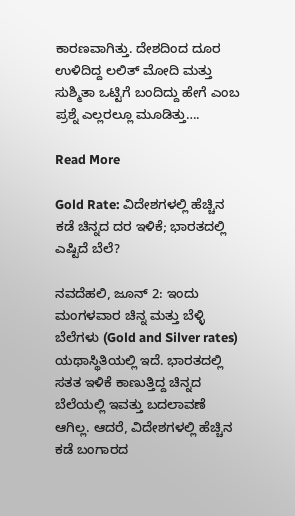ಕಾರಣವಾಗಿತ್ತು. ದೇಶದಿಂದ ದೂರ ಉಳಿದಿದ್ದ ಲಲಿತ್ ಮೋದಿ ಮತ್ತು ಸುಶ್ಮಿತಾ ಒಟ್ಟಿಗೆ ಬಂದಿದ್ದು ಹೇಗೆ ಎಂಬ ಪ್ರಶ್ನೆ ಎಲ್ಲರಲ್ಲೂ ಮೂಡಿತ್ತು….

Read More

Gold Rate: ವಿದೇಶಗಳಲ್ಲಿ ಹೆಚ್ಚಿನ ಕಡೆ ಚಿನ್ನದ ದರ ಇಳಿಕೆ; ಭಾರತದಲ್ಲಿ ಎಷ್ಟಿದೆ ಬೆಲೆ?

ನವದೆಹಲಿ, ಜೂನ್ 2: ಇಂದು ಮಂಗಳವಾರ ಚಿನ್ನ ಮತ್ತು ಬೆಳ್ಳಿ ಬೆಲೆಗಳು (Gold and Silver rates) ಯಥಾಸ್ಥಿತಿಯಲ್ಲಿ ಇದೆ. ಭಾರತದಲ್ಲಿ ಸತತ ಇಳಿಕೆ ಕಾಣುತ್ತಿದ್ದ ಚಿನ್ನದ ಬೆಲೆಯಲ್ಲಿ ಇವತ್ತು ಬದಲಾವಣೆ ಆಗಿಲ್ಲ. ಆದರೆ, ವಿದೇಶಗಳಲ್ಲಿ ಹೆಚ್ಚಿನ ಕಡೆ ಬಂಗಾರದ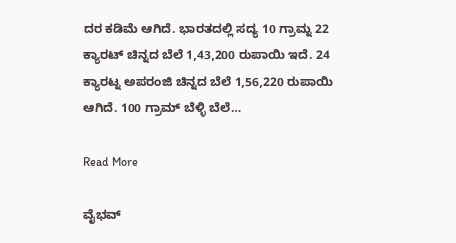ದರ ಕಡಿಮೆ ಆಗಿದೆ. ಭಾರತದಲ್ಲಿ ಸದ್ಯ 10 ಗ್ರಾಮ್ನ 22 ಕ್ಯಾರಟ್ ಚಿನ್ನದ ಬೆಲೆ 1,43,200 ರುಪಾಯಿ ಇದೆ. 24 ಕ್ಯಾರಟ್ನ ಅಪರಂಜಿ ಚಿನ್ನದ ಬೆಲೆ 1,56,220 ರುಪಾಯಿ ಆಗಿದೆ. 100 ಗ್ರಾಮ್ ಬೆಳ್ಳಿ ಬೆಲೆ…

Read More

ವೈಭವ್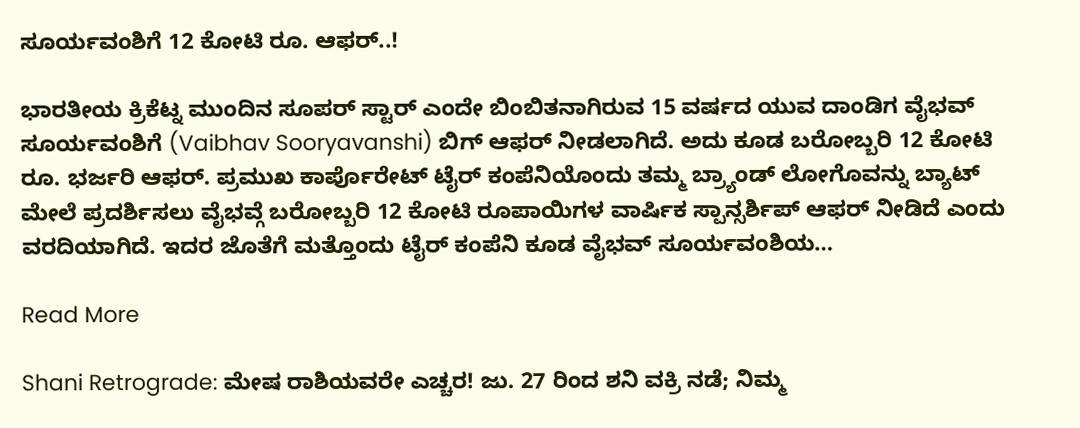ಸೂರ್ಯವಂಶಿಗೆ 12 ಕೋಟಿ ರೂ. ಆಫರ್..!

ಭಾರತೀಯ ಕ್ರಿಕೆಟ್ನ ಮುಂದಿನ ಸೂಪರ್ ಸ್ಟಾರ್ ಎಂದೇ ಬಿಂಬಿತನಾಗಿರುವ 15 ವರ್ಷದ ಯುವ ದಾಂಡಿಗ ವೈಭವ್ ಸೂರ್ಯವಂಶಿಗೆ (Vaibhav Sooryavanshi) ಬಿಗ್ ಆಫರ್ ನೀಡಲಾಗಿದೆ. ಅದು ಕೂಡ ಬರೋಬ್ಬರಿ 12 ಕೋಟಿ ರೂ. ಭರ್ಜರಿ ಆಫರ್. ಪ್ರಮುಖ ಕಾರ್ಪೊರೇಟ್ ಟೈರ್ ಕಂಪೆನಿಯೊಂದು ತಮ್ಮ ಬ್ರ್ಯಾಂಡ್ ಲೋಗೊವನ್ನು ಬ್ಯಾಟ್ ಮೇಲೆ ಪ್ರದರ್ಶಿಸಲು ವೈಭವ್ಗೆ ಬರೋಬ್ಬರಿ 12 ಕೋಟಿ ರೂಪಾಯಿಗಳ ವಾರ್ಷಿಕ ಸ್ಪಾನ್ಸರ್ಶಿಪ್ ಆಫರ್ ನೀಡಿದೆ ಎಂದು ವರದಿಯಾಗಿದೆ. ಇದರ ಜೊತೆಗೆ ಮತ್ತೊಂದು ಟೈರ್ ಕಂಪೆನಿ ಕೂಡ ವೈಭವ್ ಸೂರ್ಯವಂಶಿಯ…

Read More

Shani Retrograde: ಮೇಷ ರಾಶಿಯವರೇ ಎಚ್ಚರ! ಜು. 27 ರಿಂದ ಶನಿ ವಕ್ರಿ ನಡೆ; ನಿಮ್ಮ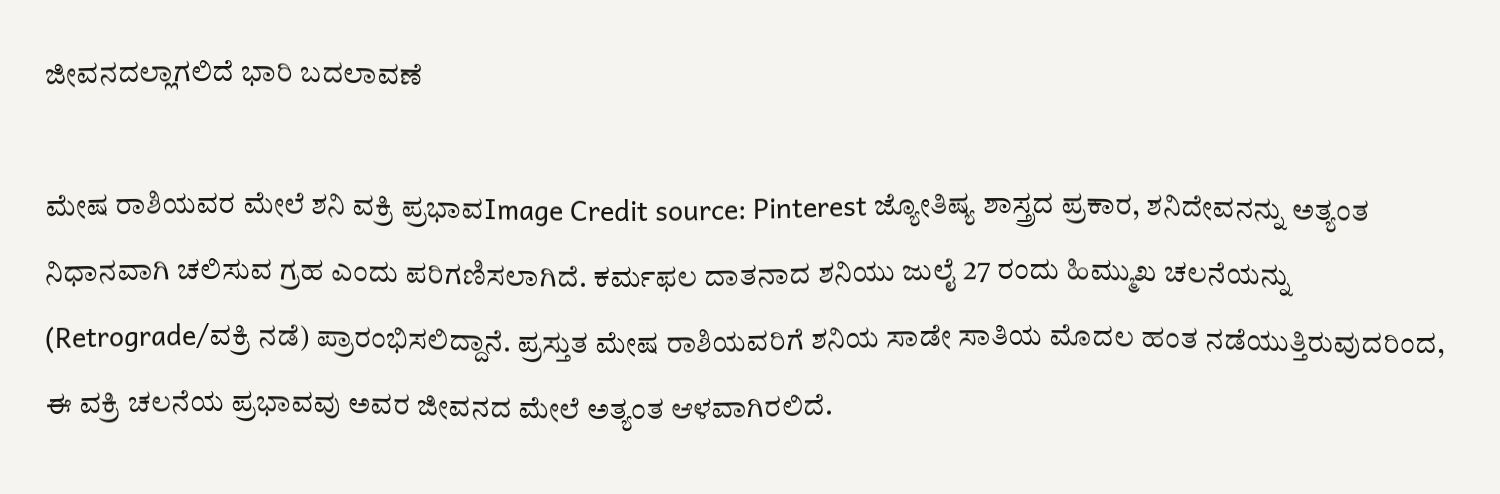ಜೀವನದಲ್ಲಾಗಲಿದೆ ಭಾರಿ ಬದಲಾವಣೆ

ಮೇಷ ರಾಶಿಯವರ ಮೇಲೆ ಶನಿ ವಕ್ರಿ ಪ್ರಭಾವImage Credit source: Pinterest ಜ್ಯೋತಿಷ್ಯ ಶಾಸ್ತ್ರದ ಪ್ರಕಾರ, ಶನಿದೇವನನ್ನು ಅತ್ಯಂತ ನಿಧಾನವಾಗಿ ಚಲಿಸುವ ಗ್ರಹ ಎಂದು ಪರಿಗಣಿಸಲಾಗಿದೆ. ಕರ್ಮಫಲ ದಾತನಾದ ಶನಿಯು ಜುಲೈ 27 ರಂದು ಹಿಮ್ಮುಖ ಚಲನೆಯನ್ನು (Retrograde/ವಕ್ರಿ ನಡೆ) ಪ್ರಾರಂಭಿಸಲಿದ್ದಾನೆ. ಪ್ರಸ್ತುತ ಮೇಷ ರಾಶಿಯವರಿಗೆ ಶನಿಯ ಸಾಡೇ ಸಾತಿಯ ಮೊದಲ ಹಂತ ನಡೆಯುತ್ತಿರುವುದರಿಂದ, ಈ ವಕ್ರಿ ಚಲನೆಯ ಪ್ರಭಾವವು ಅವರ ಜೀವನದ ಮೇಲೆ ಅತ್ಯಂತ ಆಳವಾಗಿರಲಿದೆ.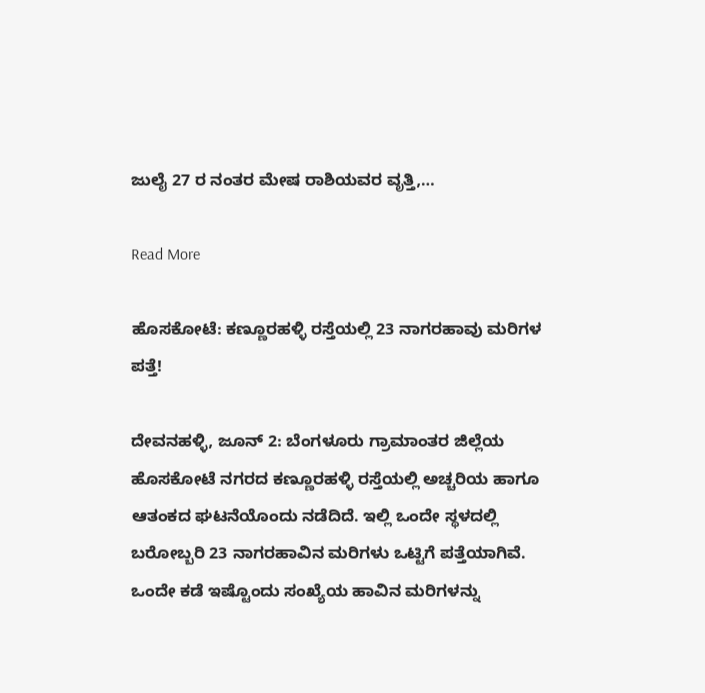ಜುಲೈ 27 ರ ನಂತರ ಮೇಷ ರಾಶಿಯವರ ವೃತ್ತಿ,…

Read More

ಹೊಸಕೋಟೆ: ಕಣ್ಣೂರಹಳ್ಳಿ ರಸ್ತೆಯಲ್ಲಿ 23 ನಾಗರಹಾವು ಮರಿಗಳ ಪತ್ತೆ!

ದೇವನಹಳ್ಳಿ, ಜೂನ್ 2: ಬೆಂಗಳೂರು ಗ್ರಾಮಾಂತರ ಜಿಲ್ಲೆಯ ಹೊಸಕೋಟೆ ನಗರದ ಕಣ್ಣೂರಹಳ್ಳಿ ರಸ್ತೆಯಲ್ಲಿ ಅಚ್ಚರಿಯ ಹಾಗೂ ಆತಂಕದ ಘಟನೆಯೊಂದು ನಡೆದಿದೆ. ಇಲ್ಲಿ ಒಂದೇ ಸ್ಥಳದಲ್ಲಿ ಬರೋಬ್ಬರಿ 23 ನಾಗರಹಾವಿನ ಮರಿಗಳು ಒಟ್ಟಿಗೆ ಪತ್ತೆಯಾಗಿವೆ. ಒಂದೇ ಕಡೆ ಇಷ್ಟೊಂದು ಸಂಖ್ಯೆಯ ಹಾವಿನ ಮರಿಗಳನ್ನು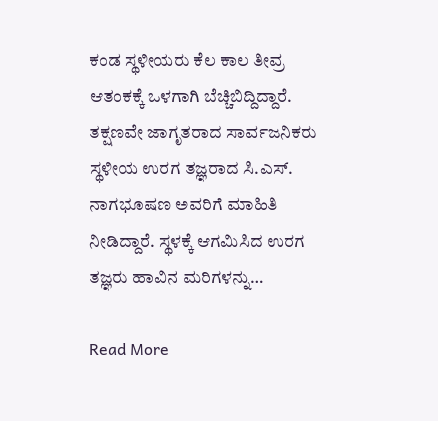ಕಂಡ ಸ್ಥಳೀಯರು ಕೆಲ ಕಾಲ ತೀವ್ರ ಆತಂಕಕ್ಕೆ ಒಳಗಾಗಿ ಬೆಚ್ಚಿಬಿದ್ದಿದ್ದಾರೆ. ತಕ್ಷಣವೇ ಜಾಗೃತರಾದ ಸಾರ್ವಜನಿಕರು ಸ್ಥಳೀಯ ಉರಗ ತಜ್ಞರಾದ ಸಿ.ಎಸ್. ನಾಗಭೂಷಣ ಅವರಿಗೆ ಮಾಹಿತಿ ನೀಡಿದ್ದಾರೆ. ಸ್ಥಳಕ್ಕೆ ಆಗಮಿಸಿದ ಉರಗ ತಜ್ಞರು ಹಾವಿನ ಮರಿಗಳನ್ನು…

Read More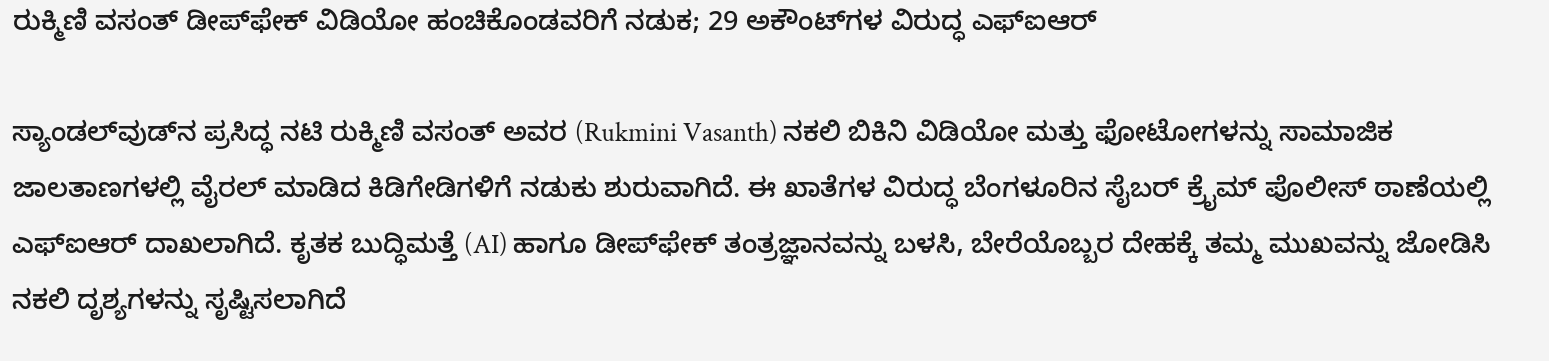ರುಕ್ಮಿಣಿ ವಸಂತ್ ಡೀಪ್‌ಫೇಕ್ ವಿಡಿಯೋ ಹಂಚಿಕೊಂಡವರಿಗೆ ನಡುಕ; 29 ಅಕೌಂಟ್‌ಗಳ ವಿರುದ್ಧ ಎಫ್‌ಐಆರ್

ಸ್ಯಾಂಡಲ್‌ವುಡ್‌ನ ಪ್ರಸಿದ್ಧ ನಟಿ ರುಕ್ಮಿಣಿ ವಸಂತ್ ಅವರ (Rukmini Vasanth) ನಕಲಿ ಬಿಕಿನಿ ವಿಡಿಯೋ ಮತ್ತು ಫೋಟೋಗಳನ್ನು ಸಾಮಾಜಿಕ ಜಾಲತಾಣಗಳಲ್ಲಿ ವೈರಲ್ ಮಾಡಿದ ಕಿಡಿಗೇಡಿಗಳಿಗೆ ನಡುಕು ಶುರುವಾಗಿದೆ. ಈ ಖಾತೆಗಳ ವಿರುದ್ಧ ಬೆಂಗಳೂರಿನ ಸೈಬರ್ ಕ್ರೈಮ್ ಪೊಲೀಸ್ ಠಾಣೆಯಲ್ಲಿ ಎಫ್‌ಐಆರ್ ದಾಖಲಾಗಿದೆ. ಕೃತಕ ಬುದ್ಧಿಮತ್ತೆ (AI) ಹಾಗೂ ಡೀಪ್‌ಫೇಕ್ ತಂತ್ರಜ್ಞಾನವನ್ನು ಬಳಸಿ, ಬೇರೆಯೊಬ್ಬರ ದೇಹಕ್ಕೆ ತಮ್ಮ ಮುಖವನ್ನು ಜೋಡಿಸಿ ನಕಲಿ ದೃಶ್ಯಗಳನ್ನು ಸೃಷ್ಟಿಸಲಾಗಿದೆ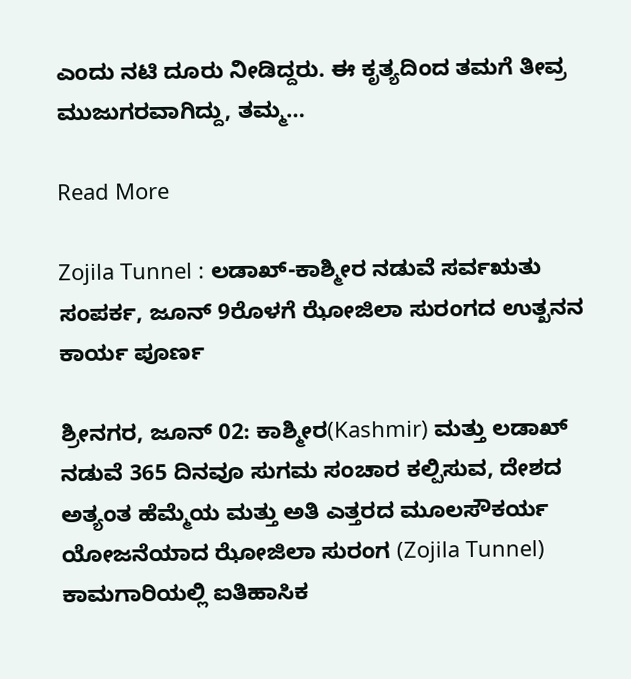ಎಂದು ನಟಿ ದೂರು ನೀಡಿದ್ದರು. ಈ ಕೃತ್ಯದಿಂದ ತಮಗೆ ತೀವ್ರ ಮುಜುಗರವಾಗಿದ್ದು, ತಮ್ಮ…

Read More

Zojila Tunnel : ಲಡಾಖ್-ಕಾಶ್ಮೀರ ನಡುವೆ ಸರ್ವಋತು ಸಂಪರ್ಕ, ಜೂನ್ 9ರೊಳಗೆ ಝೋಜಿಲಾ ಸುರಂಗದ ಉತ್ಖನನ ಕಾರ್ಯ ಪೂರ್ಣ

ಶ್ರೀನಗರ, ಜೂನ್ 02: ಕಾಶ್ಮೀರ(Kashmir) ಮತ್ತು ಲಡಾಖ್ ನಡುವೆ 365 ದಿನವೂ ಸುಗಮ ಸಂಚಾರ ಕಲ್ಪಿಸುವ, ದೇಶದ ಅತ್ಯಂತ ಹೆಮ್ಮೆಯ ಮತ್ತು ಅತಿ ಎತ್ತರದ ಮೂಲಸೌಕರ್ಯ ಯೋಜನೆಯಾದ ಝೋಜಿಲಾ ಸುರಂಗ (Zojila Tunnel) ಕಾಮಗಾರಿಯಲ್ಲಿ ಐತಿಹಾಸಿಕ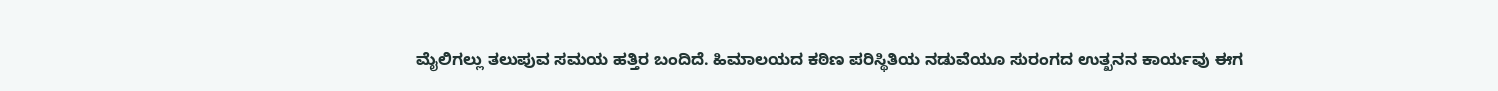ಮೈಲಿಗಲ್ಲು ತಲುಪುವ ಸಮಯ ಹತ್ತಿರ ಬಂದಿದೆ. ಹಿಮಾಲಯದ ಕಠಿಣ ಪರಿಸ್ಥಿತಿಯ ನಡುವೆಯೂ ಸುರಂಗದ ಉತ್ಖನನ ಕಾರ್ಯವು ಈಗ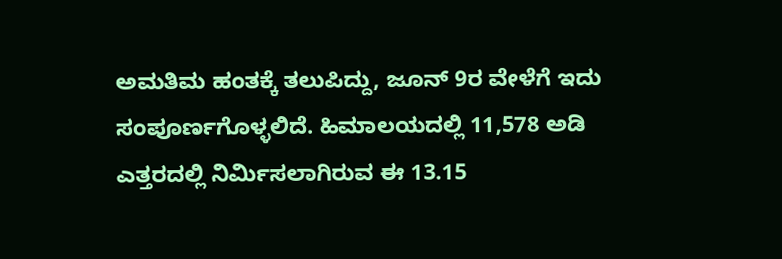ಅಮತಿಮ ಹಂತಕ್ಕೆ ತಲುಪಿದ್ದು, ಜೂನ್ 9ರ ವೇಳೆಗೆ ಇದು ಸಂಪೂರ್ಣಗೊಳ್ಳಲಿದೆ. ಹಿಮಾಲಯದಲ್ಲಿ 11,578 ಅಡಿ ಎತ್ತರದಲ್ಲಿ ನಿರ್ಮಿಸಲಾಗಿರುವ ಈ 13.15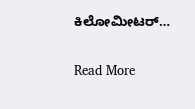ಕಿಲೋಮೀಟರ್…

Read More